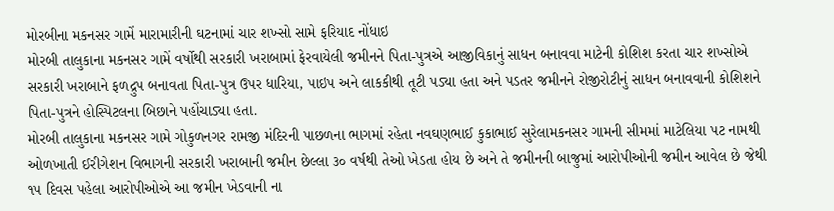મોરબીના મકનસર ગામેં મારામારીની ઘટનામાં ચાર શખ્સો સામે ફરિયાદ નોંધાઇ
મોરબી તાલુકાના મકનસર ગામેં વર્ષોથી સરકારી ખરાબામાં ફેરવાયેલી જમીનને પિતા-પુત્રએ આજીવિકાનું સાધન બનાવવા માટેની કોશિશ કરતા ચાર શખ્સોએ સરકારી ખરાબાને ફળદ્રુપ બનાવતા પિતા-પુત્ર ઉપર ધારિયા, પાઇપ અને લાકકીથી તૂટી પડ્યા હતા અને પડતર જમીનને રોજીરોટીનું સાધન બનાવવાની કોશિશને પિતા-પુત્રને હોસ્પિટલના બિછાને પહોંચાડ્યા હતા.
મોરબી તાલુકાના મકનસર ગામે ગોકુળનગર રામજી મંદિરની પાછળના ભાગમાં રહેતા નવઘણભાઈ કુકાભાઈ સુરેલામકનસર ગામની સીમમાં માટેલિયા પટ નામથી ઓળખાતી ઈરીગેશન વિભાગની સરકારી ખરાબાની જમીન છેલ્લા ૩૦ વર્ષથી તેઓ ખેડતા હોય છે અને તે જમીનની બાજુમાં આરોપીઓની જમીન આવેલ છે જેથી ૧૫ દિવસ પહેલા આરોપીઓએ આ જમીન ખેડવાની ના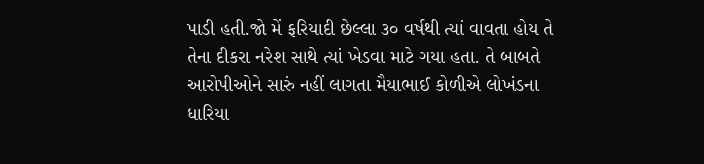પાડી હતી.જો મેં ફરિયાદી છેલ્લા ૩૦ વર્ષથી ત્યાં વાવતા હોય તે તેના દીકરા નરેશ સાથે ત્યાં ખેડવા માટે ગયા હતા. તે બાબતે આરોપીઓને સારું નહીં લાગતા મૈયાભાઈ કોળીએ લોખંડના ધારિયા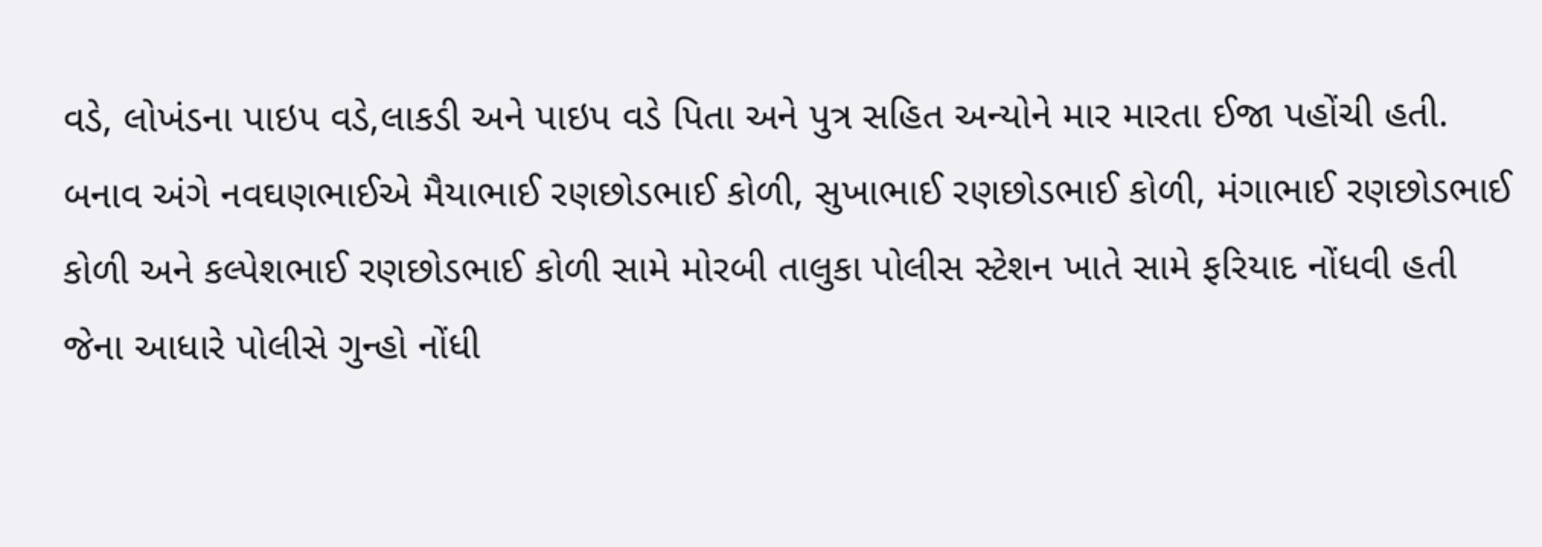વડે, લોખંડના પાઇપ વડે,લાકડી અને પાઇપ વડે પિતા અને પુત્ર સહિત અન્યોને માર મારતા ઈજા પહોંચી હતી. બનાવ અંગે નવઘણભાઈએ મૈયાભાઈ રણછોડભાઈ કોળી, સુખાભાઈ રણછોડભાઈ કોળી, મંગાભાઈ રણછોડભાઈ કોળી અને કલ્પેશભાઈ રણછોડભાઈ કોળી સામે મોરબી તાલુકા પોલીસ સ્ટેશન ખાતે સામે ફરિયાદ નોંધવી હતી જેના આધારે પોલીસે ગુન્હો નોંધી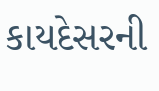કાયદેસરની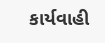કાર્યવાહી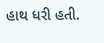હાથ ધરી હતી.